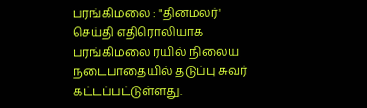பரங்கிமலை : "தினமலர்' செய்தி எதிரொலியாக பரங்கிமலை ரயில் நிலைய நடைபாதையில் தடுப்பு சுவர் கட்டப்பட்டுள்ளது.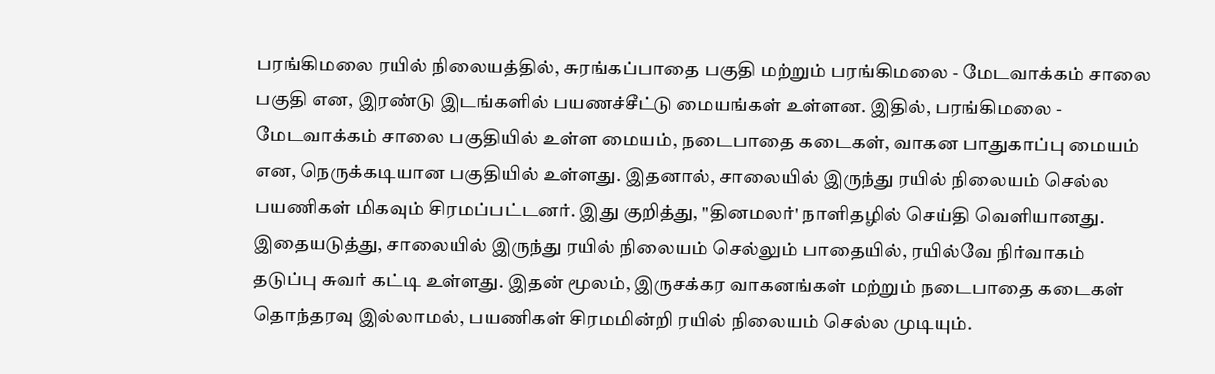பரங்கிமலை ரயில் நிலையத்தில், சுரங்கப்பாதை பகுதி மற்றும் பரங்கிமலை - மேடவாக்கம் சாலை பகுதி என, இரண்டு இடங்களில் பயணச்சீட்டு மையங்கள் உள்ளன. இதில், பரங்கிமலை - மேடவாக்கம் சாலை பகுதியில் உள்ள மையம், நடைபாதை கடைகள், வாகன பாதுகாப்பு மையம் என, நெருக்கடியான பகுதியில் உள்ளது. இதனால், சாலையில் இருந்து ரயில் நிலையம் செல்ல பயணிகள் மிகவும் சிரமப்பட்டனர். இது குறித்து, "தினமலர்' நாளிதழில் செய்தி வெளியானது. இதையடுத்து, சாலையில் இருந்து ரயில் நிலையம் செல்லும் பாதையில், ரயில்வே நிர்வாகம் தடுப்பு சுவர் கட்டி உள்ளது. இதன் மூலம், இருசக்கர வாகனங்கள் மற்றும் நடைபாதை கடைகள் தொந்தரவு இல்லாமல், பயணிகள் சிரமமின்றி ரயில் நிலையம் செல்ல முடியும்.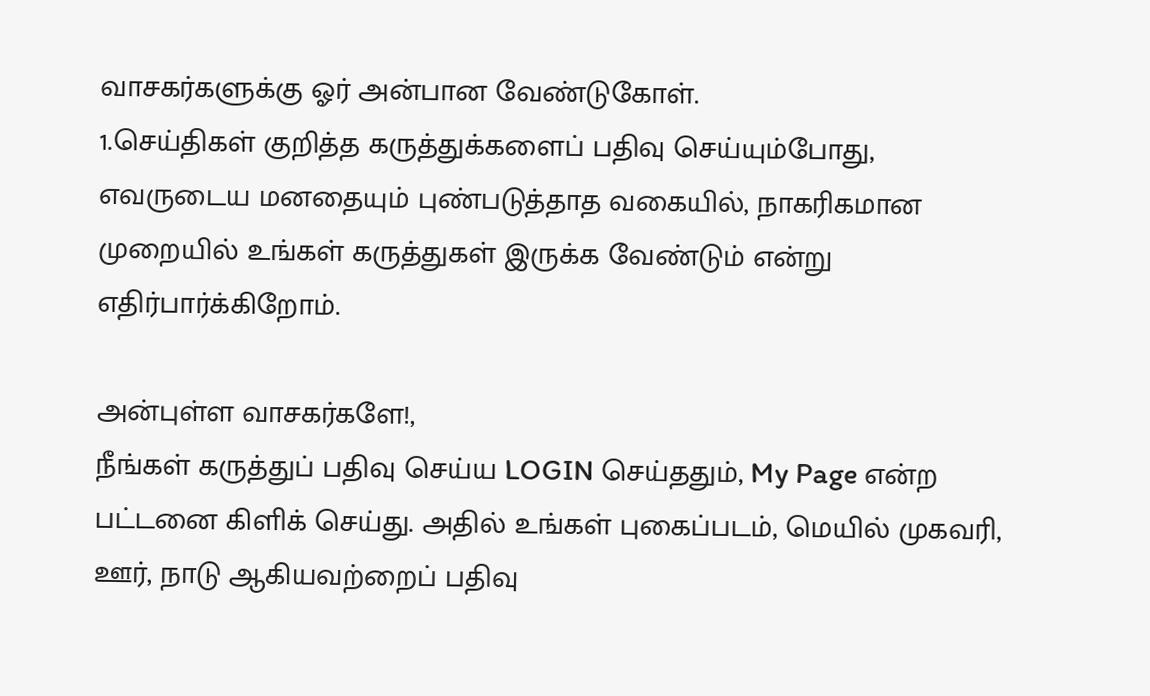வாசகர்களுக்கு ஓர் அன்பான வேண்டுகோள்.
1.செய்திகள் குறித்த கருத்துக்களைப் பதிவு செய்யும்போது, எவருடைய மனதையும் புண்படுத்தாத வகையில், நாகரிகமான முறையில் உங்கள் கருத்துகள் இருக்க வேண்டும் என்று எதிர்பார்க்கிறோம்.

அன்புள்ள வாசகர்களே!,
நீங்கள் கருத்துப் பதிவு செய்ய LOGIN செய்ததும், My Page என்ற பட்டனை கிளிக் செய்து. அதில் உங்கள் புகைப்படம், மெயில் முகவரி, ஊர், நாடு ஆகியவற்றைப் பதிவு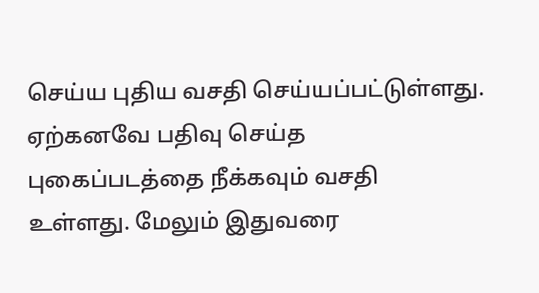செய்ய புதிய வசதி செய்யப்பட்டுள்ளது. ஏற்கனவே பதிவு செய்த புகைப்படத்தை நீக்கவும் வசதி உள்ளது. மேலும் இதுவரை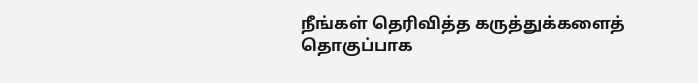நீங்கள் தெரிவித்த கருத்துக்களைத் தொகுப்பாக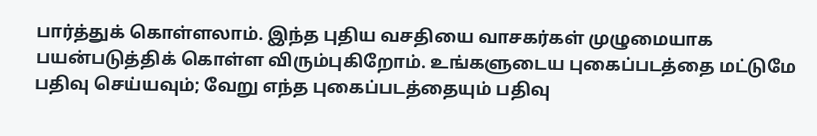பார்த்துக் கொள்ளலாம். இந்த புதிய வசதியை வாசகர்கள் முழுமையாக பயன்படுத்திக் கொள்ள விரும்புகிறோம். உங்களுடைய புகைப்படத்தை மட்டுமே பதிவு செய்யவும்; வேறு எந்த புகைப்படத்தையும் பதிவு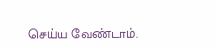செய்ய வேண்டாம்.